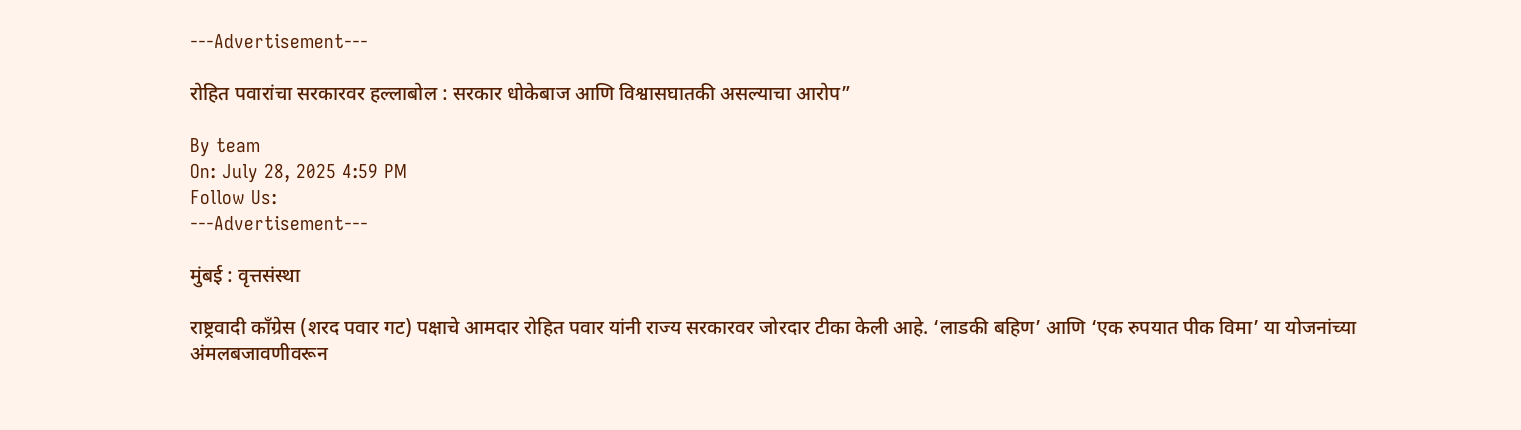---Advertisement---

रोहित पवारांचा सरकारवर हल्लाबोल : सरकार धोकेबाज आणि विश्वासघातकी असल्याचा आरोप”

By team
On: July 28, 2025 4:59 PM
Follow Us:
---Advertisement---

मुंबई : वृत्तसंस्था

राष्ट्रवादी काँग्रेस (शरद पवार गट) पक्षाचे आमदार रोहित पवार यांनी राज्य सरकारवर जोरदार टीका केली आहे. ‘लाडकी बहिण’ आणि ‘एक रुपयात पीक विमा’ या योजनांच्या अंमलबजावणीवरून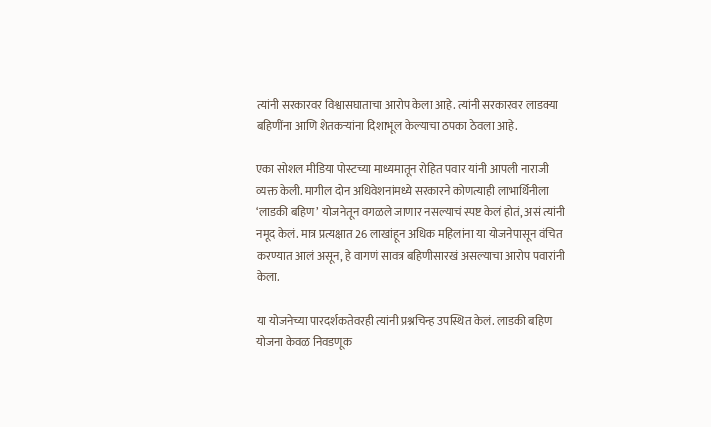त्यांनी सरकारवर विश्वासघाताचा आरोप केला आहे. त्यांनी सरकारवर लाडक्या बहिणींना आणि शेतकऱ्यांना दिशाभूल केल्याचा ठपका ठेवला आहे.

एका सोशल मीडिया पोस्टच्या माध्यमातून रोहित पवार यांनी आपली नाराजी व्यक्त केली. मागील दोन अधिवेशनांमध्ये सरकारने कोणत्याही लाभार्थिनीला ‘लाडकी बहिण’ योजनेतून वगळले जाणार नसल्याचं स्पष्ट केलं होतं, असं त्यांनी नमूद केलं. मात्र प्रत्यक्षात 26 लाखांहून अधिक महिलांना या योजनेपासून वंचित करण्यात आलं असून, हे वागणं सावत्र बहिणीसारखं असल्याचा आरोप पवारांनी केला.

या योजनेच्या पारदर्शकतेवरही त्यांनी प्रश्नचिन्ह उपस्थित केलं. लाडकी बहिण योजना केवळ निवडणूक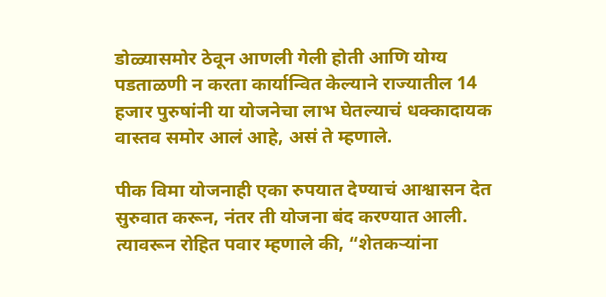डोळ्यासमोर ठेवून आणली गेली होती आणि योग्य पडताळणी न करता कार्यान्वित केल्याने राज्यातील 14 हजार पुरुषांनी या योजनेचा लाभ घेतल्याचं धक्कादायक वास्तव समोर आलं आहे, असं ते म्हणाले.

पीक विमा योजनाही एका रुपयात देण्याचं आश्वासन देत सुरुवात करून, नंतर ती योजना बंद करण्यात आली. त्यावरून रोहित पवार म्हणाले की, “शेतकऱ्यांना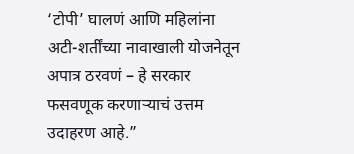‘टोपी’ घालणं आणि महिलांना अटी-शर्तींच्या नावाखाली योजनेतून अपात्र ठरवणं – हे सरकार फसवणूक करणाऱ्याचं उत्तम उदाहरण आहे.”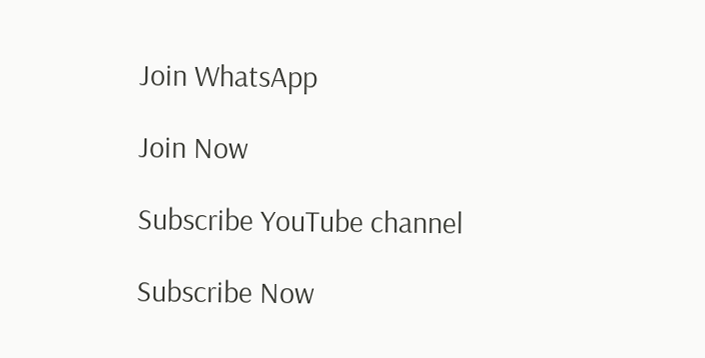Join WhatsApp

Join Now

Subscribe YouTube channel

Subscribe Now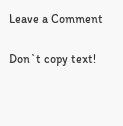Leave a Comment

Don`t copy text!